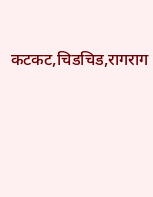कटकट,चिडचिड,रागराग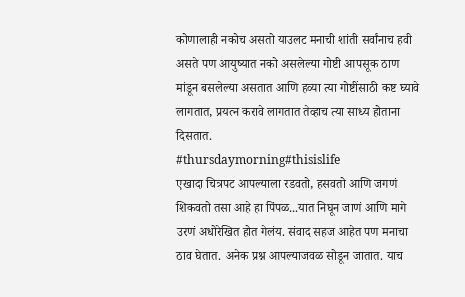कोणालाही नकोच असतो याउलट मनाची शांती सर्वांनाच हवी असते पण आयुष्यात नको असलेल्या गोष्टी आपसूक ठाण मांडून बसलेल्या असतात आणि हव्या त्या गोष्टींसाठी कष्ट घ्यावे लागतात, प्रयत्न करावे लागतात तेव्हाच त्या साध्य होताना दिसतात.
#thursdaymorning#thisislife
एखादा चित्रपट आपल्याला रडवतो, हसवतो आणि जगणं शिकवतो तसा आहे हा पिंपळ...यात निघून जाणं आणि मागे उरणं अधोरेखित होत गेलंय. संवाद सहज आहेत पण मनाचा ठाव घेतात. अनेक प्रश्न आपल्याजवळ सोडून जातात. याच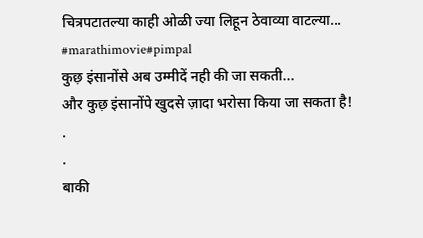चित्रपटातल्या काही ओळी ज्या लिहून ठेवाव्या वाटल्या... #marathimovie#pimpal
कुछ़ इंसानोंसे अब उम्मीदें नही की जा सकती...
और कुछ़ इंसानोंपे खुदसे ज़ादा भरोसा किया जा सकता है!
.
.
बाकी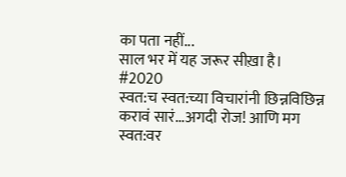का पता नहीं...
साल भर में यह जरूर सीख़ा है।
#2020
स्वत:च स्वत:च्या विचारांनी छिन्नविछिन्न करावं सारं...अगदी रोज! आणि मग स्वत:वर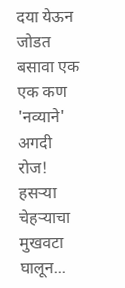दया येऊन जोडत बसावा एक एक कण 'नव्याने' अगदी रोज! हसऱ्या चेहऱ्याचा मुखवटा घालून...